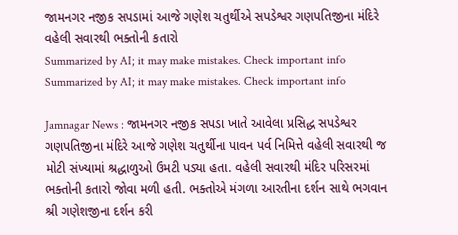જામનગર નજીક સપડામાં આજે ગણેશ ચતુર્થીએ સપડેશ્વર ગણપતિજીના મંદિરે વહેલી સવારથી ભક્તોની કતારો
Summarized by AI; it may make mistakes. Check important info
Summarized by AI; it may make mistakes. Check important info

Jamnagar News : જામનગર નજીક સપડા ખાતે આવેલા પ્રસિદ્ધ સપડેશ્વર ગણપતિજીના મંદિરે આજે ગણેશ ચતુર્થીના પાવન પર્વ નિમિત્તે વહેલી સવારથી જ મોટી સંખ્યામાં શ્રદ્ધાળુઓ ઉમટી પડ્યા હતા. વહેલી સવારથી મંદિર પરિસરમાં ભક્તોની કતારો જોવા મળી હતી. ભક્તોએ મંગળા આરતીના દર્શન સાથે ભગવાન શ્રી ગણેશજીના દર્શન કરી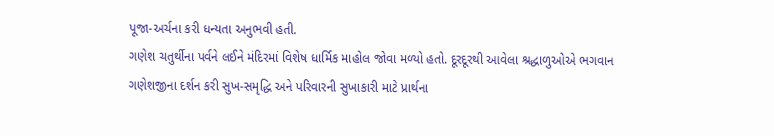પૂજા-અર્ચના કરી ધન્યતા અનુભવી હતી.
ગણેશ ચતુર્થીના પર્વને લઈને મંદિરમાં વિશેષ ધાર્મિક માહોલ જોવા મળ્યો હતો. દૂરદૂરથી આવેલા શ્રદ્ધાળુઓએ ભગવાન ગણેશજીના દર્શન કરી સુખ-સમૃદ્ધિ અને પરિવારની સુખાકારી માટે પ્રાર્થના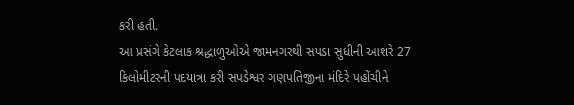કરી હતી.
આ પ્રસંગે કેટલાક શ્રદ્ધાળુઓએ જામનગરથી સપડા સુધીની આશરે 27 કિલોમીટરની પદયાત્રા કરી સપડેશ્વર ગણપતિજીના મંદિરે પહોંચીને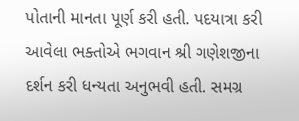પોતાની માનતા પૂર્ણ કરી હતી. પદયાત્રા કરી આવેલા ભક્તોએ ભગવાન શ્રી ગણેશજીના દર્શન કરી ધન્યતા અનુભવી હતી. સમગ્ર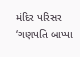મંદિર પરિસર ‘ગણપતિ બાપ્પા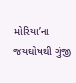મોરિયા’ના જયઘોષથી ગુંજી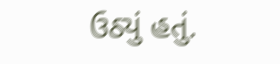ઉઠ્યું હતું.